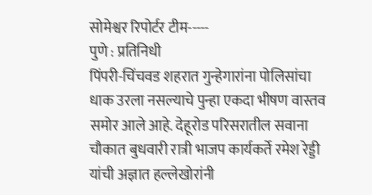सोमेश्वर रिपोर्टर टीम-----
पुणे : प्रतिनिधी
पिंपरी-चिंचवड शहरात गुन्हेगारांना पोलिसांचा धाक उरला नसल्याचे पुन्हा एकदा भीषण वास्तव समोर आले आहे. देहूरोड परिसरातील सवाना चौकात बुधवारी रात्री भाजप कार्यकर्ते रमेश रेड्डी यांची अज्ञात हल्लेखोरांनी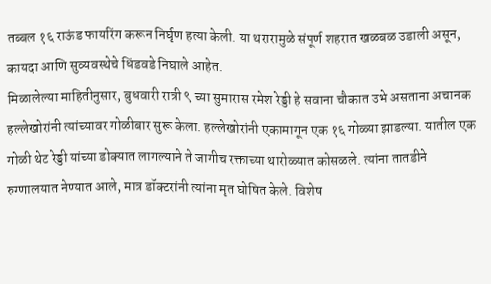तब्बल १६ राऊंड फायरिंग करून निर्घृण हत्या केली. या थरारामुळे संपूर्ण शहरात खळबळ उडाली असून, कायदा आणि सुव्यवस्थेचे धिंडवडे निघाले आहेत.
मिळालेल्या माहितीनुसार, बुधवारी रात्री ९ च्या सुमारास रमेश रेड्डी हे सवाना चौकात उभे असताना अचानक हल्लेखोरांनी त्यांच्यावर गोळीबार सुरू केला. हल्लेखोरांनी एकामागून एक १६ गोळ्या झाडल्या. यातील एक गोळी थेट रेड्डी यांच्या डोक्यात लागल्याने ते जागीच रक्ताच्या थारोळ्यात कोसळले. त्यांना तातडीने रुग्णालयात नेण्यात आले, मात्र डॉक्टरांनी त्यांना मृत घोषित केले. विशेष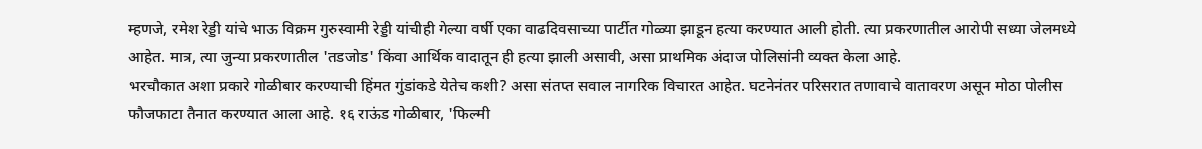म्हणजे, रमेश रेड्डी यांचे भाऊ विक्रम गुरुस्वामी रेड्डी यांचीही गेल्या वर्षी एका वाढदिवसाच्या पार्टीत गोळ्या झाडून हत्या करण्यात आली होती. त्या प्रकरणातील आरोपी सध्या जेलमध्ये आहेत. मात्र, त्या जुन्या प्रकरणातील 'तडजोड' किंवा आर्थिक वादातून ही हत्या झाली असावी, असा प्राथमिक अंदाज पोलिसांनी व्यक्त केला आहे.
भरचौकात अशा प्रकारे गोळीबार करण्याची हिंमत गुंडांकडे येतेच कशी? असा संतप्त सवाल नागरिक विचारत आहेत. घटनेनंतर परिसरात तणावाचे वातावरण असून मोठा पोलीस फौजफाटा तैनात करण्यात आला आहे. १६ राऊंड गोळीबार, 'फिल्मी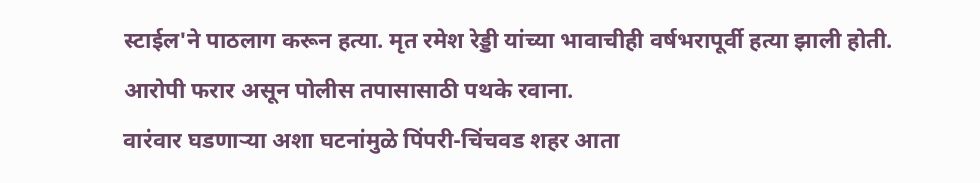स्टाईल'ने पाठलाग करून हत्या. मृत रमेश रेड्डी यांच्या भावाचीही वर्षभरापूर्वी हत्या झाली होती. आरोपी फरार असून पोलीस तपासासाठी पथके रवाना.
वारंवार घडणाऱ्या अशा घटनांमुळे पिंपरी-चिंचवड शहर आता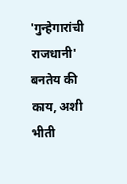'गुन्हेगारांची राजधानी' बनतेय की काय, अशी भीती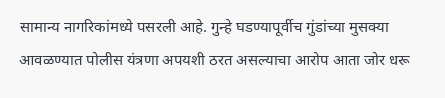सामान्य नागरिकांमध्ये पसरली आहे. गुन्हे घडण्यापूर्वीच गुंडांच्या मुसक्या आवळण्यात पोलीस यंत्रणा अपयशी ठरत असल्याचा आरोप आता जोर धरू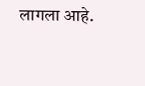लागला आहे.